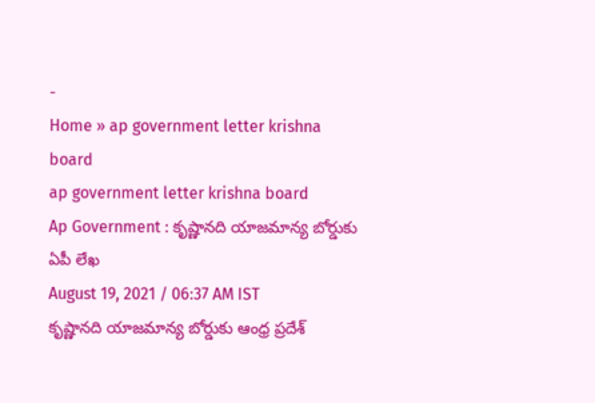-
Home » ap government letter krishna board
ap government letter krishna board
Ap Government : కృష్ణానది యాజమాన్య బోర్డుకు ఏపీ లేఖ
August 19, 2021 / 06:37 AM IST
కృష్ణానది యాజమాన్య బోర్డుకు ఆంధ్ర ప్రదేశ్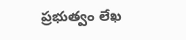ప్రభుత్వం లేఖ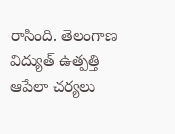రాసింది. తెలంగాణ విద్యుత్ ఉత్పత్తి ఆపేలా చర్యలు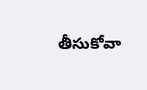తీసుకోవా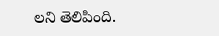లని తెలిపింది.